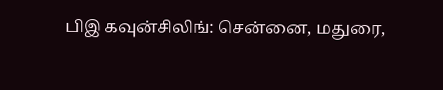பிஇ கவுன்சிலிங்: சென்னை, மதுரை,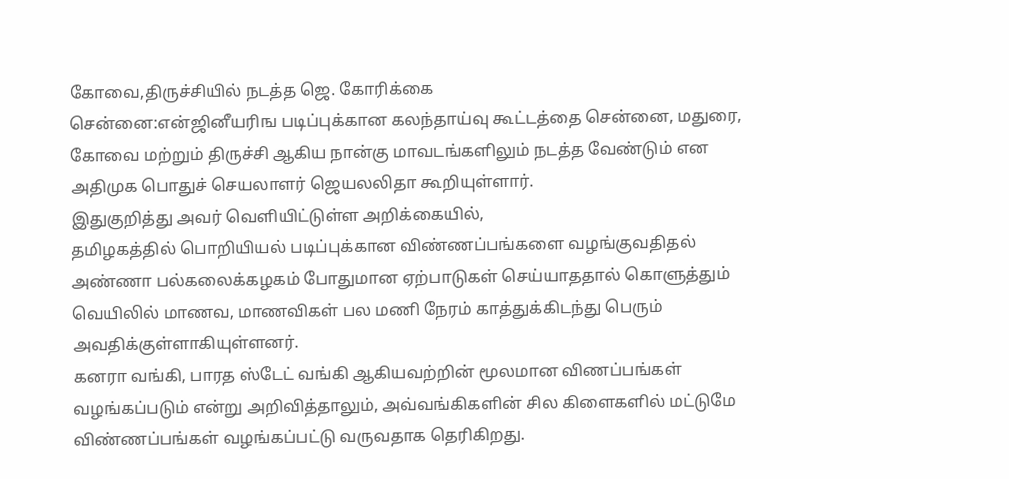கோவை,திருச்சியில் நடத்த ஜெ. கோரிக்கை
சென்னை:என்ஜினீயரிங படிப்புக்கான கலந்தாய்வு கூட்டத்தை சென்னை, மதுரை, கோவை மற்றும் திருச்சி ஆகிய நான்கு மாவடங்களிலும் நடத்த வேண்டும் என அதிமுக பொதுச் செயலாளர் ஜெயலலிதா கூறியுள்ளார்.
இதுகுறித்து அவர் வெளியிட்டுள்ள அறிக்கையில்,
தமிழகத்தில் பொறியியல் படிப்புக்கான விண்ணப்பங்களை வழங்குவதிதல் அண்ணா பல்கலைக்கழகம் போதுமான ஏற்பாடுகள் செய்யாததால் கொளுத்தும் வெயிலில் மாணவ, மாணவிகள் பல மணி நேரம் காத்துக்கிடந்து பெரும் அவதிக்குள்ளாகியுள்ளனர்.
கனரா வங்கி, பாரத ஸ்டேட் வங்கி ஆகியவற்றின் மூலமான விணப்பங்கள் வழங்கப்படும் என்று அறிவித்தாலும், அவ்வங்கிகளின் சில கிளைகளில் மட்டுமே விண்ணப்பங்கள் வழங்கப்பட்டு வருவதாக தெரிகிறது.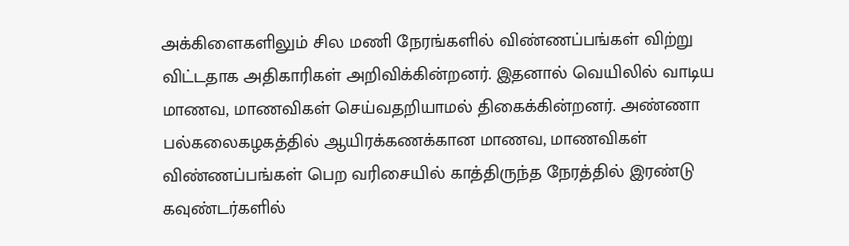அக்கிளைகளிலும் சில மணி நேரங்களில் விண்ணப்பங்கள் விற்று விட்டதாக அதிகாரிகள் அறிவிக்கின்றனர். இதனால் வெயிலில் வாடிய மாணவ, மாணவிகள் செய்வதறியாமல் திகைக்கின்றனர். அண்ணா பல்கலைகழகத்தில் ஆயிரக்கணக்கான மாணவ, மாணவிகள் விண்ணப்பங்கள் பெற வரிசையில் காத்திருந்த நேரத்தில் இரண்டு கவுண்டர்களில்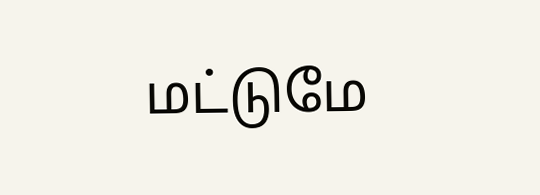மட்டுமே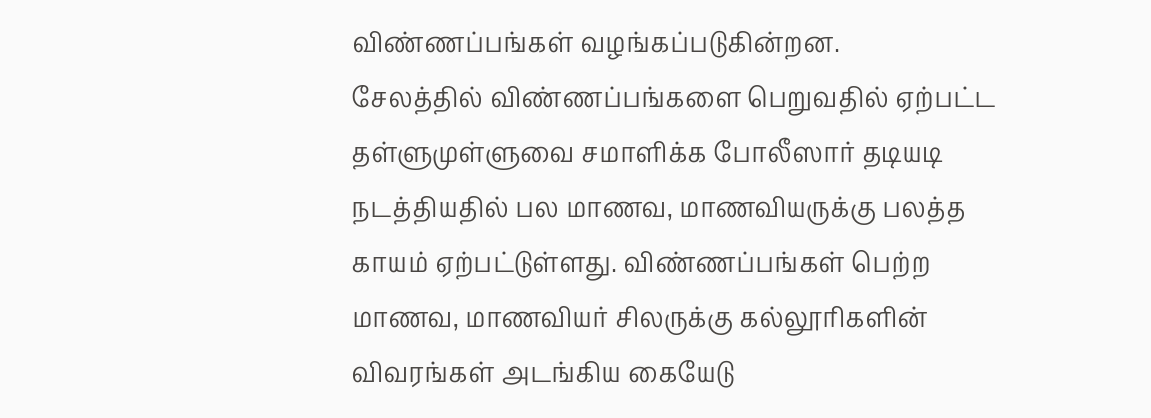விண்ணப்பங்கள் வழங்கப்படுகின்றன.
சேலத்தில் விண்ணப்பங்களை பெறுவதில் ஏற்பட்ட தள்ளுமுள்ளுவை சமாளிக்க போலீஸார் தடியடி நடத்தியதில் பல மாணவ, மாணவியருக்கு பலத்த காயம் ஏற்பட்டுள்ளது. விண்ணப்பங்கள் பெற்ற மாணவ, மாணவியர் சிலருக்கு கல்லூரிகளின் விவரங்கள் அடங்கிய கையேடு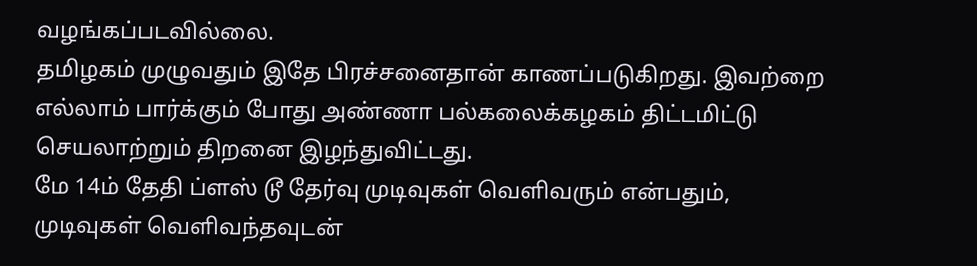வழங்கப்படவில்லை.
தமிழகம் முழுவதும் இதே பிரச்சனைதான் காணப்படுகிறது. இவற்றை எல்லாம் பார்க்கும் போது அண்ணா பல்கலைக்கழகம் திட்டமிட்டு செயலாற்றும் திறனை இழந்துவிட்டது.
மே 14ம் தேதி ப்ளஸ் டூ தேர்வு முடிவுகள் வெளிவரும் என்பதும், முடிவுகள் வெளிவந்தவுடன்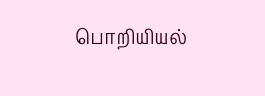பொறியியல்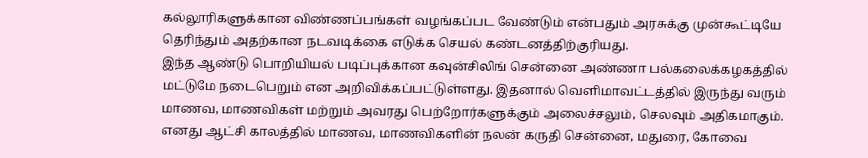கல்லூரிகளுக்கான விண்ணப்பங்கள் வழங்கப்பட வேண்டும் என்பதும் அரசுக்கு முன்கூட்டியே தெரிந்தும் அதற்கான நடவடிக்கை எடுக்க செயல் கண்டனத்திற்குரியது.
இந்த ஆண்டு பொறியியல் படிப்புக்கான கவுன்சிலிங் சென்னை அண்ணா பல்கலைக்கழகத்தில் மட்டுமே நடைபெறும் என அறிவிக்கப்பட்டுள்ளது. இதனால் வெளிமாவட்டத்தில் இருந்து வரும் மாணவ, மாணவிகள் மற்றும் அவரது பெற்றோர்களுக்கும் அலைச்சலும், செலவும் அதிகமாகும்.
எனது ஆட்சி காலத்தில் மாணவ, மாணவிகளின் நலன் கருதி சென்னை, மதுரை, கோவை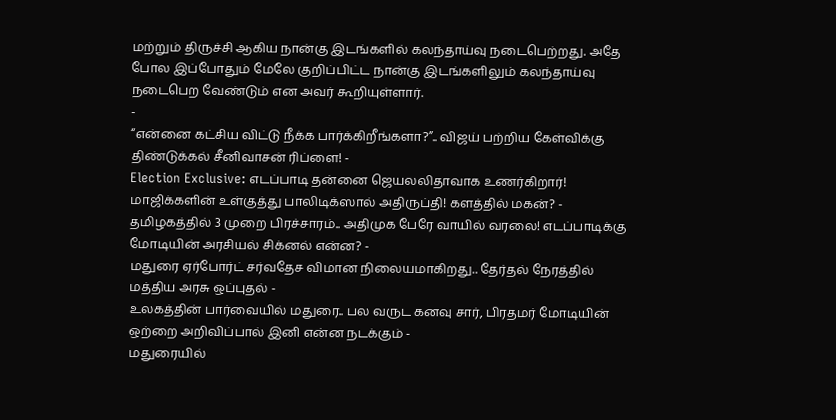மற்றும் திருச்சி ஆகிய நான்கு இடங்களில் கலந்தாய்வு நடைபெற்றது. அதே போல இப்போதும் மேலே குறிப்பிட்ட நான்கு இடங்களிலும் கலந்தாய்வு நடைபெற வேண்டும் என அவர் கூறியுள்ளார்.
-
“என்னை கட்சிய விட்டு நீக்க பார்க்கிறீங்களா?”.. விஜய் பற்றிய கேள்விக்கு திண்டுக்கல் சீனிவாசன் ரிப்ளை! -
Election Exclusive: எடப்பாடி தன்னை ஜெயலலிதாவாக உணர்கிறார்! மாஜிக்களின் உள்குத்து பாலிடிக்ஸால் அதிருப்தி! களத்தில் மகன்? -
தமிழகத்தில் 3 முறை பிரச்சாரம்.. அதிமுக பேரே வாயில் வரலை! எடப்பாடிக்கு மோடியின் அரசியல் சிக்னல் என்ன? -
மதுரை ஏர்போர்ட் சர்வதேச விமான நிலையமாகிறது.. தேர்தல் நேரத்தில் மத்திய அரசு ஒப்புதல் -
உலகத்தின் பார்வையில் மதுரை.. பல வருட கனவு சார், பிரதமர் மோடியின் ஒற்றை அறிவிப்பால் இனி என்ன நடக்கும் -
மதுரையில்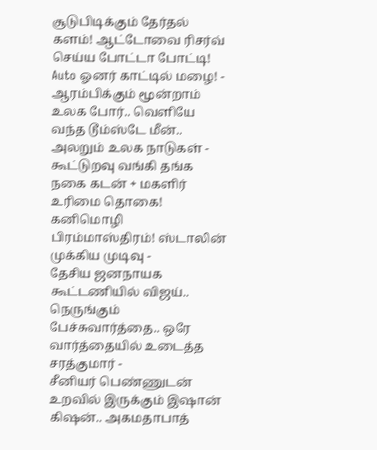சூடுபிடிக்கும் தேர்தல் களம்! ஆட்டோவை ரிசர்வ் செய்ய போட்டா போட்டி! Auto ஓனர் காட்டில் மழை! -
ஆரம்பிக்கும் மூன்றாம் உலக போர்.. வெளியே வந்த டூம்ஸ்டே மீன்.. அலறும் உலக நாடுகள் -
கூட்டுறவு வங்கி தங்க நகை கடன் + மகளிர் உரிமை தொகை! கனிமொழி பிரம்மாஸ்திரம்! ஸ்டாலின் முக்கிய முடிவு -
தேசிய ஜனநாயக கூட்டணியில் விஜய்.. நெருங்கும் பேச்சுவார்த்தை.. ஒரே வார்த்தையில் உடைத்த சரத்குமார் -
சீனியர் பெண்ணுடன் உறவில் இருக்கும் இஷான் கிஷன்.. அகமதாபாத்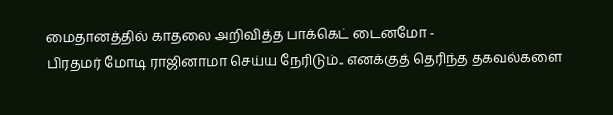மைதானத்தில் காதலை அறிவித்த பாக்கெட் டைனமோ -
பிரதமர் மோடி ராஜினாமா செய்ய நேரிடும்.. எனக்குத் தெரிந்த தகவல்களை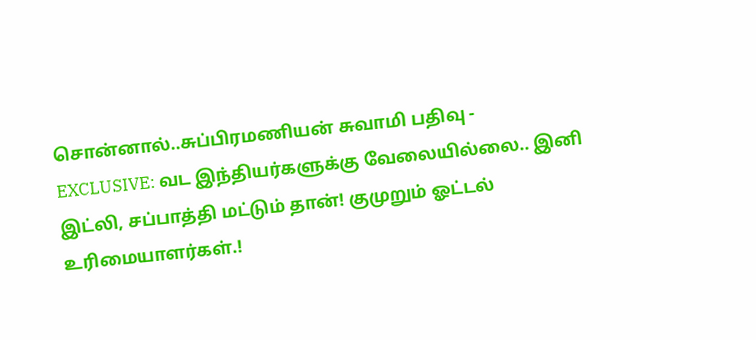சொன்னால்..சுப்பிரமணியன் சுவாமி பதிவு -
EXCLUSIVE: வட இந்தியர்களுக்கு வேலையில்லை.. இனி இட்லி, சப்பாத்தி மட்டும் தான்! குமுறும் ஓட்டல் உரிமையாளர்கள்.!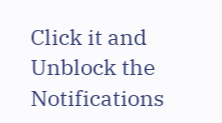Click it and Unblock the Notifications